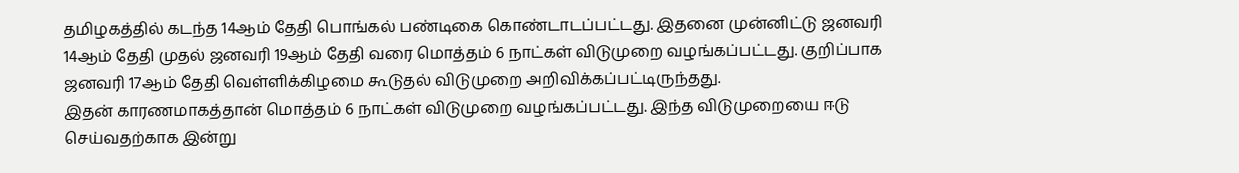தமிழகத்தில் கடந்த 14ஆம் தேதி பொங்கல் பண்டிகை கொண்டாடப்பட்டது. இதனை முன்னிட்டு ஜனவரி 14ஆம் தேதி முதல் ஜனவரி 19ஆம் தேதி வரை மொத்தம் 6 நாட்கள் விடுமுறை வழங்கப்பட்டது. குறிப்பாக ஜனவரி 17ஆம் தேதி வெள்ளிக்கிழமை கூடுதல் விடுமுறை அறிவிக்கப்பட்டிருந்தது.
இதன் காரணமாகத்தான் மொத்தம் 6 நாட்கள் விடுமுறை வழங்கப்பட்டது. இந்த விடுமுறையை ஈடு செய்வதற்காக இன்று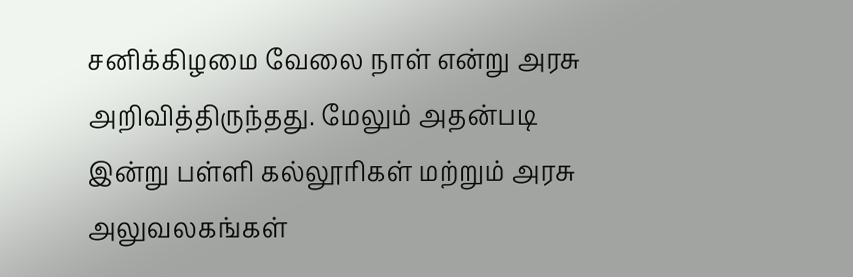சனிக்கிழமை வேலை நாள் என்று அரசு அறிவித்திருந்தது. மேலும் அதன்படி இன்று பள்ளி கல்லூரிகள் மற்றும் அரசு அலுவலகங்கள்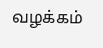வழக்கம்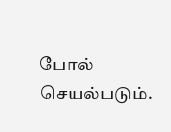போல் செயல்படும்.